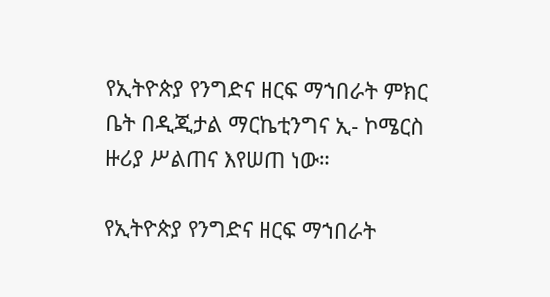የኢትዮጵያ የንግድና ዘርፍ ማኀበራት ምክር ቤት በዲጂታል ማርኬቲንግና ኢ- ኮሜርስ ዙሪያ ሥልጠና እየሠጠ ነው።

የኢትዮጵያ የንግድና ዘርፍ ማኀበራት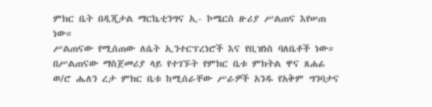ምክር ቤት በዲጂታል ማርኬቲንግና ኢ- ኮሜርስ ዙሪያ ሥልጠና እየሠጠ ነው።
ሥልጠናው የሚሰጠው ለሴት ኢንተርፕረነሮች እና የቢዝነስ ባለቤቶች ነው።
በሥልጠናው ማስጀመሪያ ላይ የተገኙት የምክር ቤቱ ምክትል ዋና ጸሐፊ ወ/ሮ ሔለን ረታ ምክር ቤቱ ከሚሰራቸው ሥራዎች አንዱ የአቅም ግንባታና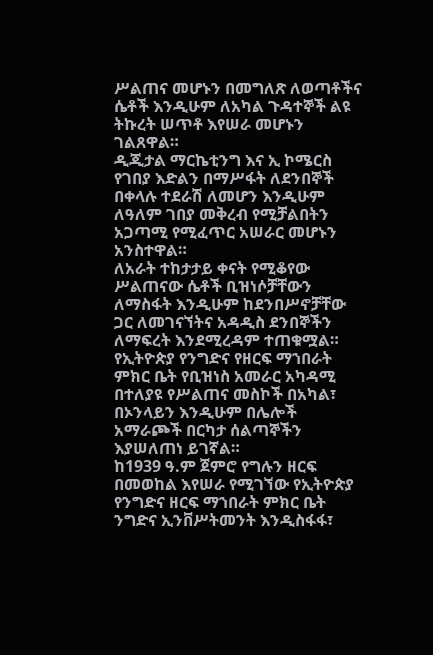ሥልጠና መሆኑን በመግለጽ ለወጣቶችና ሴቶች እንዲሁም ለአካል ጉዳተኞች ልዩ ትኩረት ሠጥቶ እየሠራ መሆኑን ገልጸዋል።
ዲጂታል ማርኬቲንግ እና ኢ ኮሜርስ የገበያ እድልን በማሥፋት ለደንበኞች በቀላሉ ተደራሽ ለመሆን እንዲሁም ለዓለም ገበያ መቅረብ የሚቻልበትን አጋጣሚ የሚፈጥር አሠራር መሆኑን አንስተዋል።
ለአራት ተከታታይ ቀናት የሚቆየው ሥልጠናው ሴቶች ቢዝነሶቻቸውን ለማስፋት እንዲሁም ከደንበሥኖቻቸው ጋር ለመገናኘትና አዳዲስ ደንበኞችን ለማፍረት እንደሚረዳም ተጠቁሟል።
የኢትዮጵያ የንግድና የዘርፍ ማኀበራት ምክር ቤት የቢዝነስ አመራር አካዳሚ በተለያዩ የሥልጠና መስኮች በአካል፣ በኦንላይን እንዲሁም በሌሎች አማራጮች በርካታ ሰልጣኞችን እያሠለጠነ ይገኛል።
ከ1939 ዓ.ም ጀምሮ የግሉን ዘርፍ በመወከል እየሠራ የሚገኘው የኢትዮጵያ የንግድና ዘርፍ ማኀበራት ምክር ቤት ንግድና ኢንቨሥትመንት እንዲስፋፋ፣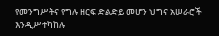የመንግሥትና የግሉ ዘርፍ ድልድይ መሆን ህግና አሠራሮች እንዲሥተካከሉ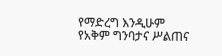የማድረግ እንዲሁም የአቅም ግንባታና ሥልጠና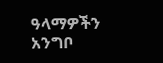ዓላማዎችን አንግቦ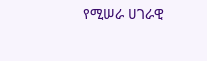የሚሠራ ሀገራዊ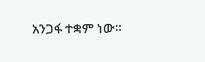አንጋፋ ተቋም ነው።